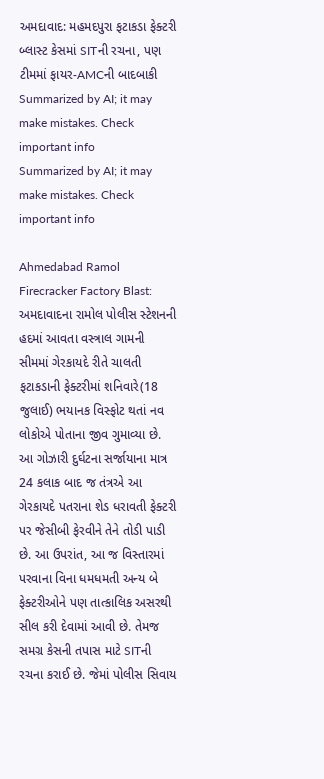અમદાવાદ: મહમદપુરા ફટાકડા ફેક્ટરી બ્લાસ્ટ કેસમાં SITની રચના, પણ ટીમમાં ફાયર-AMCની બાદબાકી
Summarized by AI; it may make mistakes. Check important info
Summarized by AI; it may make mistakes. Check important info

Ahmedabad Ramol Firecracker Factory Blast: અમદાવાદના રામોલ પોલીસ સ્ટેશનની હદમાં આવતા વસ્ત્રાલ ગામની સીમમાં ગેરકાયદે રીતે ચાલતી ફટાકડાની ફેક્ટરીમાં શનિવારે(18 જુલાઈ) ભયાનક વિસ્ફોટ થતાં નવ લોકોએ પોતાના જીવ ગુમાવ્યા છે. આ ગોઝારી દુર્ઘટના સર્જાયાના માત્ર 24 કલાક બાદ જ તંત્રએ આ ગેરકાયદે પતરાના શેડ ધરાવતી ફેક્ટરી પર જેસીબી ફેરવીને તેને તોડી પાડી છે. આ ઉપરાંત, આ જ વિસ્તારમાં પરવાના વિના ધમધમતી અન્ય બે ફેક્ટરીઓને પણ તાત્કાલિક અસરથી સીલ કરી દેવામાં આવી છે. તેમજ સમગ્ર કેસની તપાસ માટે SITની રચના કરાઈ છે. જેમાં પોલીસ સિવાય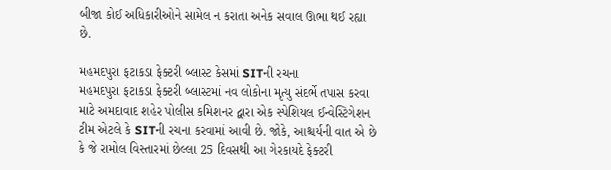બીજા કોઈ અધિકારીઓને સામેલ ન કરાતા અનેક સવાલ ઊભા થઈ રહ્યા છે.

મહમદપુરા ફટાકડા ફેક્ટરી બ્લાસ્ટ કેસમાં SITની રચના
મહમદપુરા ફટાકડા ફેક્ટરી બ્લાસ્ટમાં નવ લોકોના મૃત્યુ સંદર્ભે તપાસ કરવા માટે અમદાવાદ શહેર પોલીસ કમિશનર દ્વારા એક સ્પેશિયલ ઈન્વેસ્ટિગેશન ટીમ એટલે કે SITની રચના કરવામાં આવી છે. જોકે, આશ્ચર્યની વાત એ છે કે જે રામોલ વિસ્તારમાં છેલ્લા 25 દિવસથી આ ગેરકાયદે ફેક્ટરી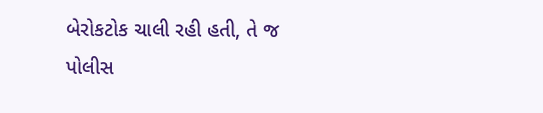બેરોકટોક ચાલી રહી હતી, તે જ પોલીસ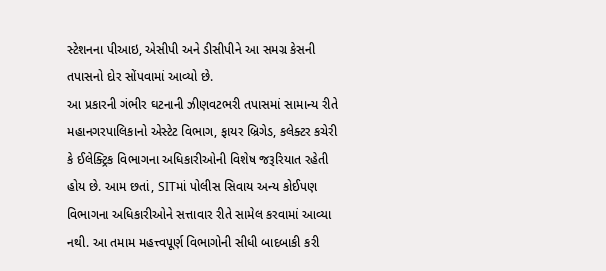સ્ટેશનના પીઆઇ, એસીપી અને ડીસીપીને આ સમગ્ર કેસની તપાસનો દોર સોંપવામાં આવ્યો છે.
આ પ્રકારની ગંભીર ઘટનાની ઝીણવટભરી તપાસમાં સામાન્ય રીતે મહાનગરપાલિકાનો એસ્ટેટ વિભાગ, ફાયર બ્રિગેડ, કલેક્ટર કચેરી કે ઈલેક્ટ્રિક વિભાગના અધિકારીઓની વિશેષ જરૂરિયાત રહેતી હોય છે. આમ છતાં, SITમાં પોલીસ સિવાય અન્ય કોઈપણ વિભાગના અધિકારીઓને સત્તાવાર રીતે સામેલ કરવામાં આવ્યા નથી. આ તમામ મહત્ત્વપૂર્ણ વિભાગોની સીધી બાદબાકી કરી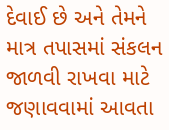દેવાઈ છે અને તેમને માત્ર તપાસમાં સંકલન જાળવી રાખવા માટે જણાવવામાં આવતા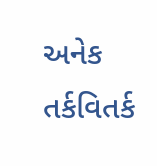અનેક તર્કવિતર્ક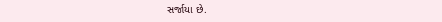સર્જાયા છે.